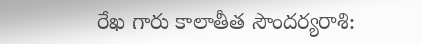రేఖ గారు కాలాతీత సౌందర్యరాశి: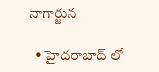నాగార్జున

  • హైదరాబాద్ లో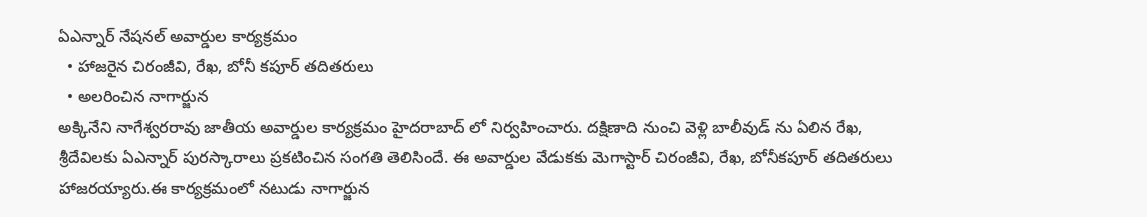ఏఎన్నార్ నేషనల్ అవార్డుల కార్యక్రమం
  • హాజరైన చిరంజీవి, రేఖ, బోనీ కపూర్ తదితరులు
  • అలరించిన నాగార్జున
అక్కినేని నాగేశ్వరరావు జాతీయ అవార్డుల కార్యక్రమం హైదరాబాద్ లో నిర్వహించారు. దక్షిణాది నుంచి వెళ్లి బాలీవుడ్ ను ఏలిన రేఖ, శ్రీదేవిలకు ఏఎన్నార్ పురస్కారాలు ప్రకటించిన సంగతి తెలిసిందే. ఈ అవార్డుల వేడుకకు మెగాస్టార్ చిరంజీవి, రేఖ, బోనీకపూర్ తదితరులు హాజరయ్యారు.ఈ కార్యక్రమంలో నటుడు నాగార్జున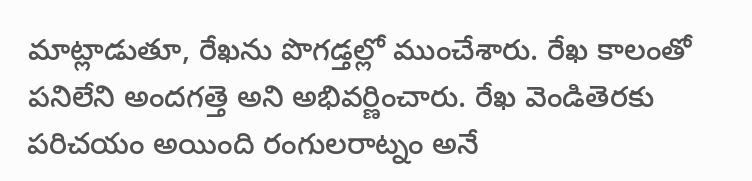మాట్లాడుతూ, రేఖను పొగడ్తల్లో ముంచేశారు. రేఖ కాలంతో పనిలేని అందగత్తె అని అభివర్ణించారు. రేఖ వెండితెరకు పరిచయం అయింది రంగులరాట్నం అనే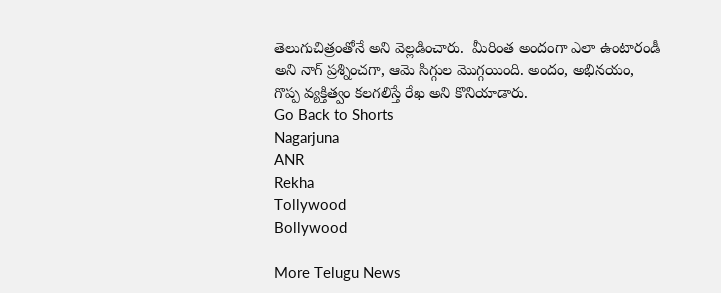తెలుగుచిత్రంతోనే అని వెల్లడించారు.  మీరింత అందంగా ఎలా ఉంటారండీ అని నాగ్ ప్రశ్నించగా, ఆమె సిగ్గుల మొగ్గయింది. అందం, అభినయం, గొప్ప వ్యక్తిత్వం కలగలిస్తే రేఖ అని కొనియాడారు.
Go Back to Shorts
Nagarjuna
ANR
Rekha
Tollywood
Bollywood

More Telugu News